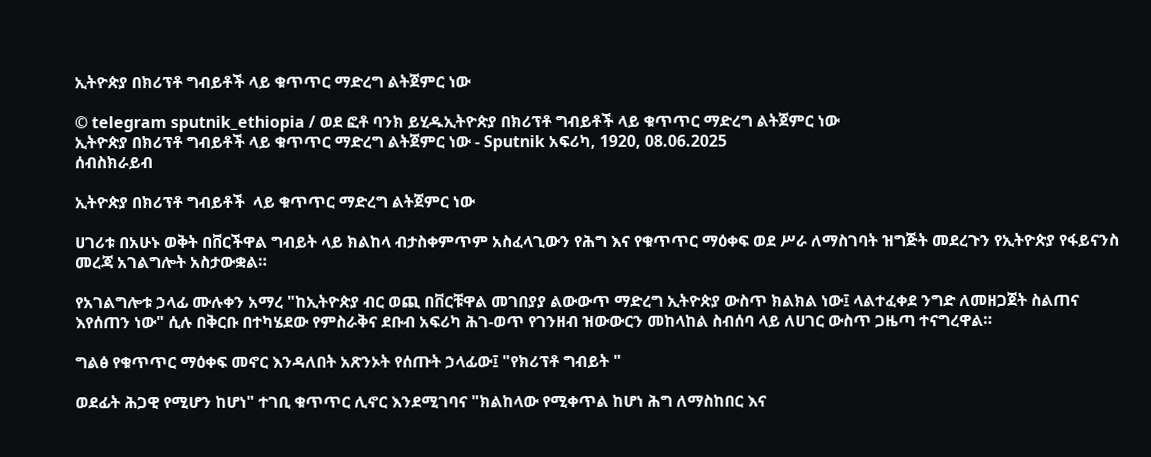ኢትዮጵያ በክሪፕቶ ግብይቶች ላይ ቁጥጥር ማድረግ ልትጀምር ነው

© telegram sputnik_ethiopia / ወደ ፎቶ ባንክ ይሂዱኢትዮጵያ በክሪፕቶ ግብይቶች ላይ ቁጥጥር ማድረግ ልትጀምር ነው
ኢትዮጵያ በክሪፕቶ ግብይቶች ላይ ቁጥጥር ማድረግ ልትጀምር ነው - Sputnik አፍሪካ, 1920, 08.06.2025
ሰብስክራይብ

ኢትዮጵያ በክሪፕቶ ግብይቶች  ላይ ቁጥጥር ማድረግ ልትጀምር ነው

ሀገሪቱ በአሁኑ ወቅት በቨርችዋል ግብይት ላይ ክልከላ ብታስቀምጥም አስፈላጊውን የሕግ እና የቁጥጥር ማዕቀፍ ወደ ሥራ ለማስገባት ዝግጅት መደረጉን የኢትዮጵያ የፋይናንስ መረጃ አገልግሎት አስታውቋል።

የአገልግሎቱ ኃላፊ ሙሉቀን አማረ "ከኢትዮጵያ ብር ወጪ በቨርቹዋል መገበያያ ልውውጥ ማድረግ ኢትዮጵያ ውስጥ ክልክል ነው፤ ላልተፈቀደ ንግድ ለመዘጋጀት ስልጠና እየሰጠን ነው" ሲሉ በቅርቡ በተካሄደው የምስራቅና ደቡብ አፍሪካ ሕገ-ወጥ የገንዘብ ዝውውርን መከላከል ስብሰባ ላይ ለሀገር ውስጥ ጋዜጣ ተናግረዋል።

ግልፅ የቁጥጥር ማዕቀፍ መኖር እንዳለበት አጽንኦት የሰጡት ኃላፊው፤ "የክሪፕቶ ግብይት "

ወደፊት ሕጋዊ የሚሆን ከሆነ" ተገቢ ቁጥጥር ሊኖር እንደሚገባና "ክልከላው የሚቀጥል ከሆነ ሕግ ለማስከበር እና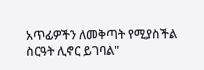አጥፊዎችን ለመቅጣት የሚያስችል ስርዓት ሊኖር ይገባል"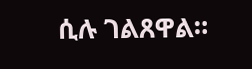ሲሉ ገልጸዋል።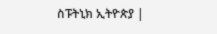ስፑትኒክ ኢትዮጵያ |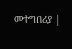መተግበሪያ |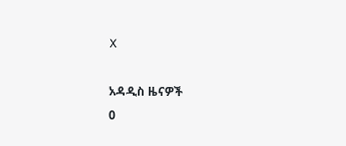X

አዳዲስ ዜናዎች
0